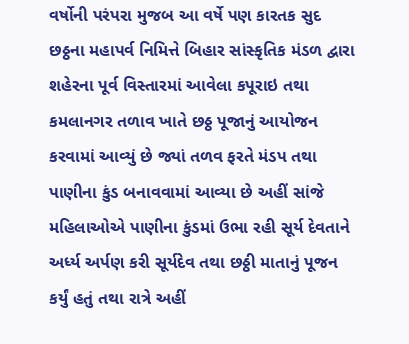વર્ષોની પરંપરા મુજબ આ વર્ષે પણ કારતક સુદ છઠ્ઠના મહાપર્વ નિમિત્તે બિહાર સાંસ્કૃતિક મંડળ દ્વારા શહેરના પૂર્વ વિસ્તારમાં આવેલા કપૂરાઇ તથા કમલાનગર તળાવ ખાતે છઠ્ઠ પૂજાનું આયોજન કરવામાં આવ્યું છે જ્યાં તળવ ફરતે મંડપ તથા પાણીના કુંડ બનાવવામાં આવ્યા છે અહીં સાંજે મહિલાઓએ પાણીના કુંડમાં ઉભા રહી સૂર્ય દેવતાને અર્ધ્ય અર્પણ કરી સૂર્યદેવ તથા છઠ્ઠી માતાનું પૂજન કર્યું હતું તથા રાત્રે અહીં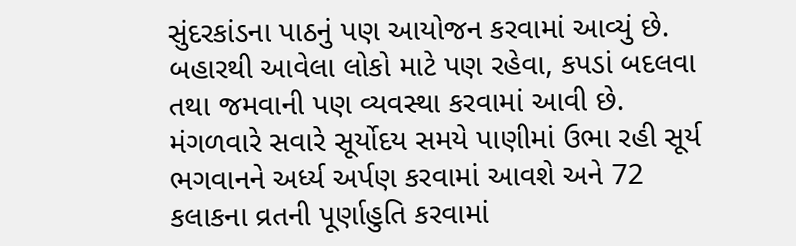સુંદરકાંડના પાઠનું પણ આયોજન કરવામાં આવ્યું છે. બહારથી આવેલા લોકો માટે પણ રહેવા, કપડાં બદલવા તથા જમવાની પણ વ્યવસ્થા કરવામાં આવી છે. મંગળવારે સવારે સૂર્યોદય સમયે પાણીમાં ઉભા રહી સૂર્ય ભગવાનને અર્ધ્ય અર્પણ કરવામાં આવશે અને 72 કલાકના વ્રતની પૂર્ણાહુતિ કરવામાં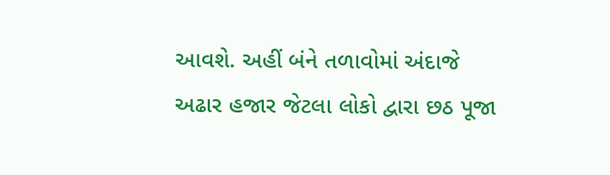આવશે. અહીં બંને તળાવોમાં અંદાજે અઢાર હજાર જેટલા લોકો દ્વારા છઠ પૂજા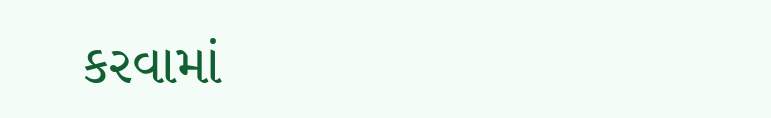કરવામાં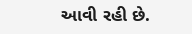આવી રહી છે.